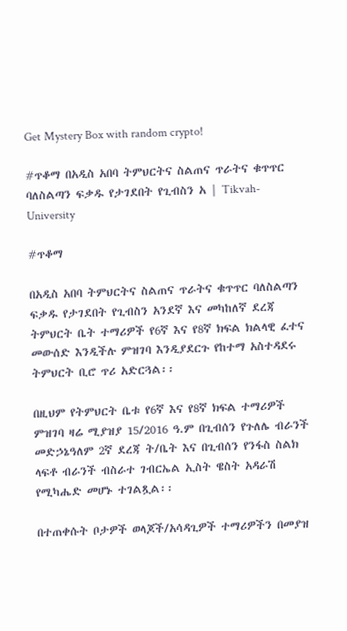Get Mystery Box with random crypto!

#ጥቆማ በአዲስ አበባ ትምህርትና ስልጠና ጥራትና ቁጥጥር ባለስልጣን ፍቃዱ የታገደበት የጊብስን አ | Tikvah-University

#ጥቆማ

በአዲስ አበባ ትምህርትና ስልጠና ጥራትና ቁጥጥር ባለስልጣን ፍቃዱ የታገደበት የጊብስን አንደኛ እና መካከለኛ ደረጃ ትምህርት ቤት ተማሪዎች የ6ኛ እና የ8ኛ ክፍል ክልላዊ ፈተና መውሰድ እንዲችሉ ምዝገባ እንዲያደርጉ የከተማ አስተዳደሩ ትምህርት ቢሮ ጥሪ አድርጓል፡፡

በዚህም የትምህርት ቤቱ የ6ኛ እና የ8ኛ ክፍል ተማሪዎች ምዝገባ ዛሬ ሚያዝያ 15/2016 ዓ.ም በጊብሰን የጉለሌ ብራንች መድኃኔዓለም 2ኛ ደረጃ ት/ቤት እና በጊብሰን የንፋስ ስልክ ላፍቶ ብራንች ብስራተ ገብርኤል ኢስት ዌስት አዳራሽ የሚካሔድ መሆኑ ተገልጿል፡፡

በተጠቀሱት ቦታዎች ወላጆች/አሳዳጊዎች ተማሪዎችን በመያዝ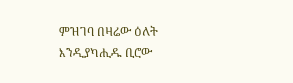ምዝገባ በዛሬው ዕለት እንዲያካሒዱ ቢሮው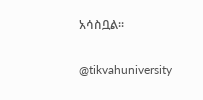አሳስቧል፡፡

@tikvahuniversity